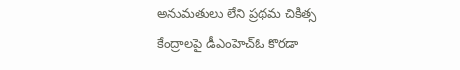అనుమతులు లేని ప్రథమ చికిత్స కేంద్రాలపై డీఎంహెచ్‌ఓ కొరడా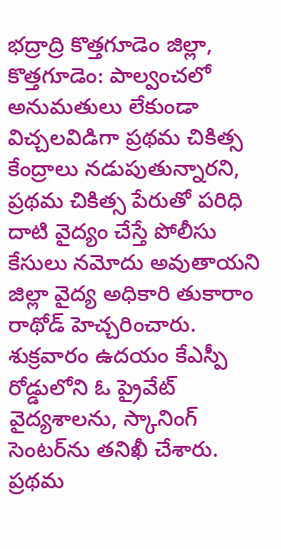భద్రాద్రి కొత్తగూడెం జిల్లా, కొత్తగూడెం: పాల్వంచలో అనుమతులు లేకుండా విచ్చలవిడిగా ప్రథమ చికిత్స కేంద్రాలు నడుపుతున్నారని, ప్రథమ చికిత్స పేరుతో పరిధి దాటి వైద్యం చేస్తే పోలీసు కేసులు నమోదు అవుతాయని జిల్లా వైద్య అధికారి తుకారాం రాథోడ్ హెచ్చరించారు. శుక్రవారం ఉదయం కేఎస్పీ రోడ్డులోని ఓ ప్రైవేట్ వైద్యశాలను, స్కానింగ్ సెంటర్‌ను తనిఖీ చేశారు. ప్రథమ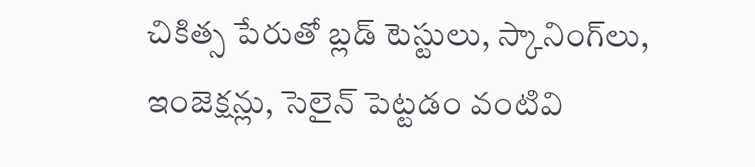చికిత్స పేరుతో బ్లడ్ టెస్టులు, స్కానింగ్‌లు, ఇంజెక్షన్లు, సెలైన్ పెట్టడం వంటివి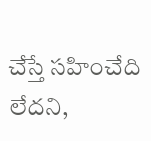చేస్తే సహించేది లేదని,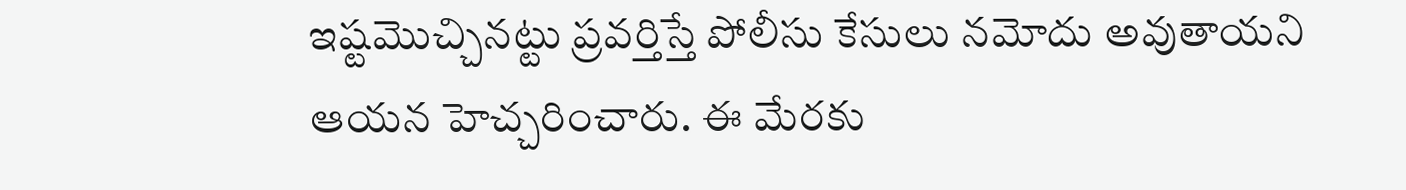ఇష్టమొచ్చినట్టు ప్రవర్తిస్తే పోలీసు కేసులు నమోదు అవుతాయని ఆయన హెచ్చరించారు. ఈ మేరకు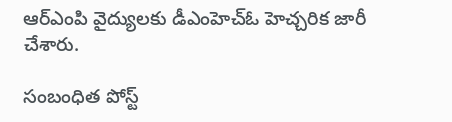ఆర్ఎంపి వైద్యులకు డీఎంహెచ్‌ఓ హెచ్చరిక జారీ చేశారు.

సంబంధిత పోస్ట్